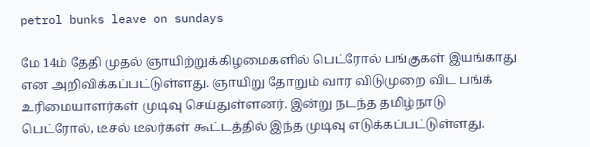petrol bunks leave on sundays

மே 14ம் தேதி முதல் ஞாயிற்றுக்கிழமைகளில் பெட்ரோல் பங்குகள் இயங்காது என அறிவிக்கப்பட்டுள்ளது. ஞாயிறு தோறும் வார விடுமுறை விட பங்க் உரிமையாளர்கள் முடிவு செய்துள்ளனர். இன்று நடந்த தமிழ்நாடு பெட்ரோல், டீசல் டீலர்கள் கூட்டத்தில் இந்த முடிவு எடுக்கப்பட்டுள்ளது.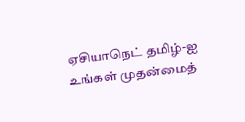ஏசியாநெட் தமிழ்-ஐ உங்கள் முதன்மைத்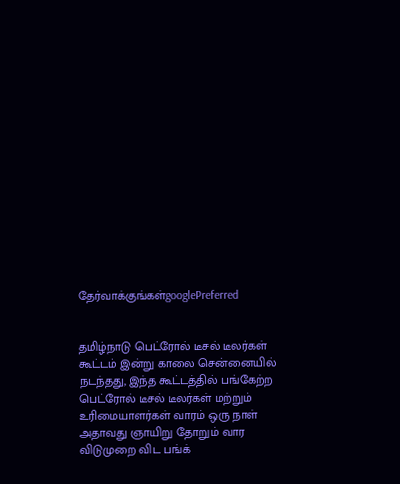தேர்வாக்குங்கள்googlePreferred


தமிழ்நாடு பெட்ரோல் டீசல் டீலர்கள் கூட்டம் இன்று காலை சென்னையில் நடந்தது, இந்த கூட்டத்தில் பங்கேற்ற பெட்ரோல் டீசல் டீலர்கள் மற்றும் உரிமையாளர்கள் வாரம் ஒரு நாள் அதாவது ஞாயிறு தோறும் வார விடுமுறை விட பங்க்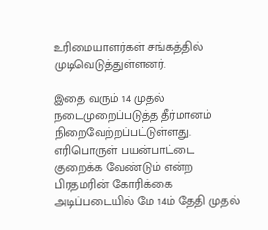உரிமையாளர்கள் சங்கத்தில் முடிவெடுத்துள்ளனர்.

இதை வரும் 14 முதல் நடைமுறைப்படுத்த தீர்மானம் நிறைவேற்றப்பட்டுள்ளது. எரிபொருள் பயன்பாட்டை குறைக்க வேண்டும் என்ற பிரதமரின் கோரிக்கை அடிப்படையில் மே 14ம் தேதி முதல்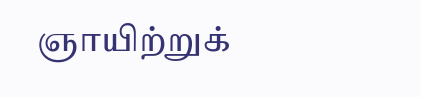ஞாயிற்றுக்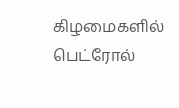கிழமைகளில் பெட்ரோல்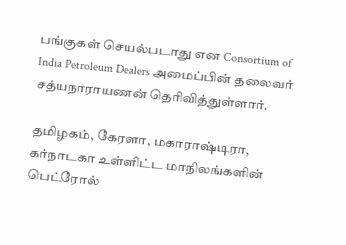பங்குகள் செயல்படாது என Consortium of India Petroleum Dealers அமைப்பின் தலைவர் சத்யநாராயணன் தெரிவித்துள்ளார்.

தமிழகம், கேரளா, மகாராஷ்டிரா, கர்நாடகா உள்ளிட்ட மாநிலங்களின் பெட்ரோல்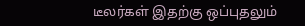டீலர்கள் இதற்கு ஒப்புதலும்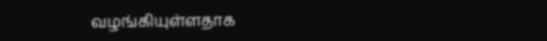வழங்கியுள்ளதாக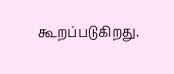கூறப்படுகிறது.